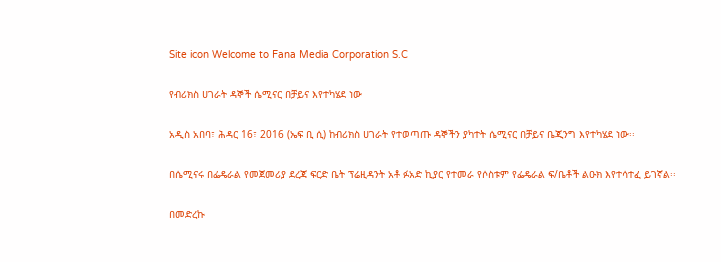Site icon Welcome to Fana Media Corporation S.C

የብሪክስ ሀገራት ዳኞች ሴሚናር በቻይና እየተካሄደ ነው

አዲስ አበባ፣ ሕዳር 16፣ 2016 (ኤፍ ቢ ሲ) ከብሪክስ ሀገራት የተወጣጡ ዳኞችን ያካተት ሴሚናር በቻይና ቤጂንግ እየተካሄደ ነው፡፡

በሴሚናሩ በፌዴራል የመጀመሪያ ደረጃ ፍርድ ቤት ፕሬዚዳንት አቶ ፉአድ ኪያር የተመራ የሶስቱም የፌዴራል ፍ/ቤቶች ልዑክ እየተሳተፈ ይገኛል፡፡

በመድረኩ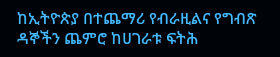ከኢትዮጵያ በተጨማሪ የብራዚልና የግብጽ ዳኞችን ጨምሮ ከሀገራቱ ፍትሕ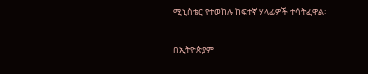ሚኒስቴር የተወከሉ ከፍተኛ ሃላፊዎች ተሳትፈዋል፡

በኢትዮጵያም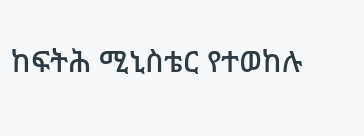ከፍትሕ ሚኒስቴር የተወከሉ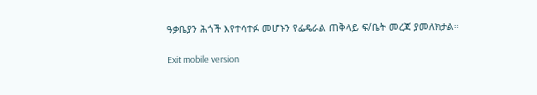ዓቃቤያን ሕጎች እየተሳተፉ መሆኑን የፌዴራል ጠቅላይ ፍ/ቤት መረጃ ያመለክታል።

Exit mobile version